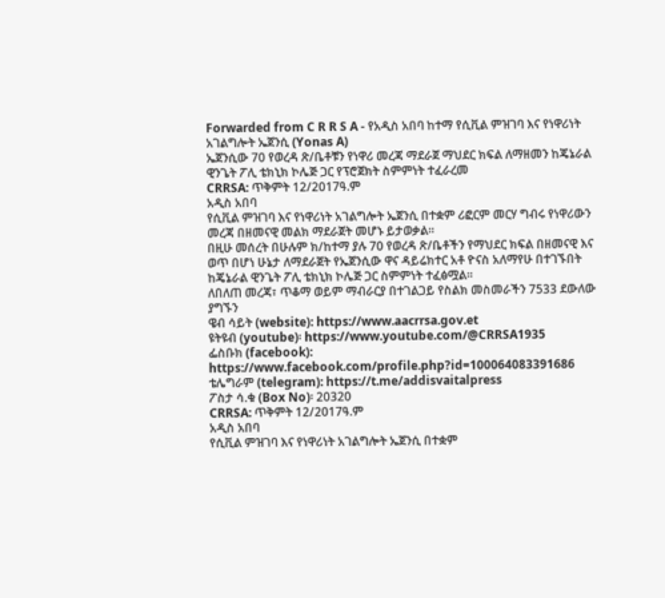Forwarded from C R R S A - የአዲስ አበባ ከተማ የሲቪል ምዝገባ እና የነዋሪነት አገልግሎት ኤጀንሲ (Yonas A)
ኤጀንሲው 70 የወረዳ ጽ/ቤቶቹን የነዋሪ መረጃ ማደራጀ ማህደር ክፍል ለማዘመን ከጄኔራል ዊንጌት ፖሊ ቴክኒክ ኮሌጅ ጋር የፕሮጀክት ስምምነት ተፈራረመ
CRRSA: ጥቅምት 12/2017ዓ.ም
አዲስ አበባ
የሲቪል ምዝገባ እና የነዋሪነት አገልግሎት ኤጀንሲ በተቋም ሪፎርም መርሃ ግብሩ የነዋሪውን መረጃ በዘመናዊ መልክ ማደራጀት መሆኑ ይታወቃል።
በዚሁ መሰረት በሁሉም ክ/ከተማ ያሉ 70 የወረዳ ጽ/ቤቶችን የማህደር ክፍል በዘመናዊ እና ወጥ በሆነ ሁኔታ ለማደራጀት የኤጀንሲው ዋና ዳይሬክተር አቶ ዮናስ አለማየሁ በተገኙበት ከጄኔራል ዊንጌት ፖሊ ቴክኒክ ኮሌጅ ጋር ስምምነት ተፈፅሟል።
ለበለጠ መረጃ፣ ጥቆማ ወይም ማብራርያ በተገልጋይ የስልክ መስመራችን 7533 ደውለው ያግኙን
ዌብ ሳይት (website): https://www.aacrrsa.gov.et
ዩትዩብ (youtube)፡ https://www.youtube.com/@CRRSA1935
ፌስቡክ (facebook):
https://www.facebook.com/profile.php?id=100064083391686
ቴሌግራም (telegram): https://t.me/addisvaitalpress
ፖስታ ሳ.ቁ (Box No)፡ 20320
CRRSA: ጥቅምት 12/2017ዓ.ም
አዲስ አበባ
የሲቪል ምዝገባ እና የነዋሪነት አገልግሎት ኤጀንሲ በተቋም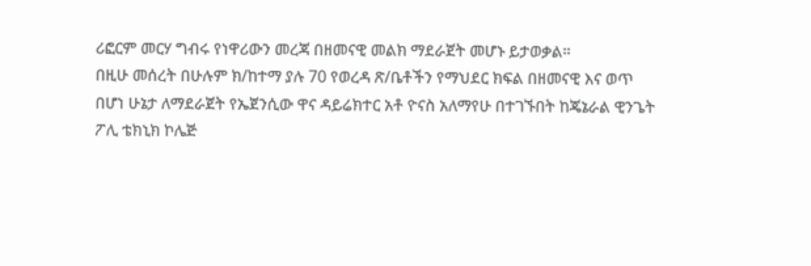ሪፎርም መርሃ ግብሩ የነዋሪውን መረጃ በዘመናዊ መልክ ማደራጀት መሆኑ ይታወቃል።
በዚሁ መሰረት በሁሉም ክ/ከተማ ያሉ 70 የወረዳ ጽ/ቤቶችን የማህደር ክፍል በዘመናዊ እና ወጥ በሆነ ሁኔታ ለማደራጀት የኤጀንሲው ዋና ዳይሬክተር አቶ ዮናስ አለማየሁ በተገኙበት ከጄኔራል ዊንጌት ፖሊ ቴክኒክ ኮሌጅ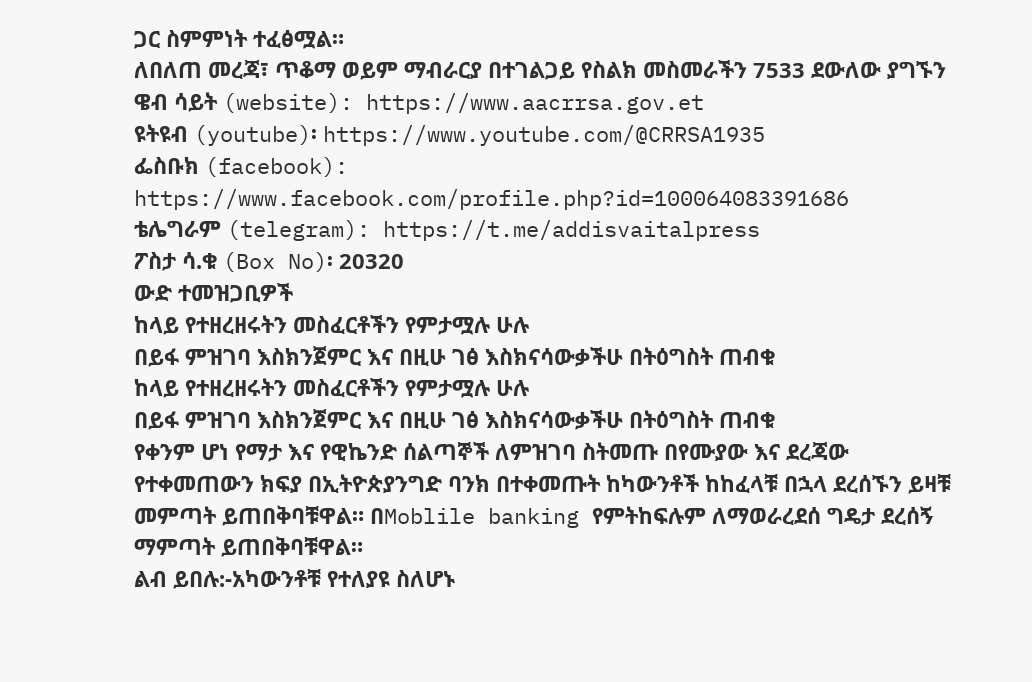ጋር ስምምነት ተፈፅሟል።
ለበለጠ መረጃ፣ ጥቆማ ወይም ማብራርያ በተገልጋይ የስልክ መስመራችን 7533 ደውለው ያግኙን
ዌብ ሳይት (website): https://www.aacrrsa.gov.et
ዩትዩብ (youtube)፡ https://www.youtube.com/@CRRSA1935
ፌስቡክ (facebook):
https://www.facebook.com/profile.php?id=100064083391686
ቴሌግራም (telegram): https://t.me/addisvaitalpress
ፖስታ ሳ.ቁ (Box No)፡ 20320
ውድ ተመዝጋቢዎች
ከላይ የተዘረዘሩትን መስፈርቶችን የምታሟሉ ሁሉ
በይፋ ምዝገባ እስክንጀምር እና በዚሁ ገፅ እስክናሳውቃችሁ በትዕግስት ጠብቁ
ከላይ የተዘረዘሩትን መስፈርቶችን የምታሟሉ ሁሉ
በይፋ ምዝገባ እስክንጀምር እና በዚሁ ገፅ እስክናሳውቃችሁ በትዕግስት ጠብቁ
የቀንም ሆነ የማታ እና የዊኬንድ ሰልጣኞች ለምዝገባ ስትመጡ በየሙያው እና ደረጃው የተቀመጠውን ክፍያ በኢትዮጵያንግድ ባንክ በተቀመጡት ከካውንቶች ከከፈላቹ በኋላ ደረሰኙን ይዛቹ መምጣት ይጠበቅባቹዋል። በMoblile banking የምትከፍሉም ለማወራረደሰ ግዴታ ደረሰኝ ማምጣት ይጠበቅባቹዋል።
ልብ ይበሉ:-አካውንቶቹ የተለያዩ ስለሆኑ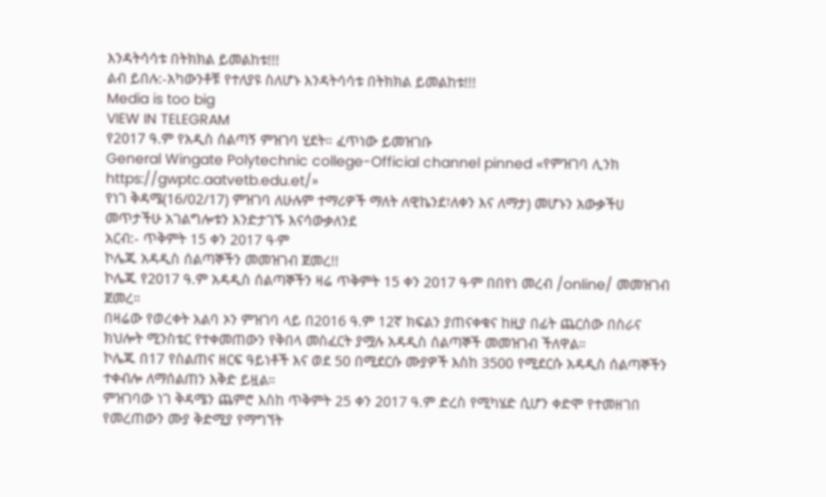እንዳትሳሳቱ በትክክል ይመልከቱ!!!
ልብ ይበሉ:-አካውንቶቹ የተለያዩ ስለሆኑ እንዳትሳሳቱ በትክክል ይመልከቱ!!!
Media is too big
VIEW IN TELEGRAM
የ2017 ዓ.ም የአዲስ ሰልጣኝ ምዝገባ ሂደት። ፈጥነው ይመዝገቡ
General Wingate Polytechnic college-Official channel pinned «የምዝገባ ሊንክ https://gwptc.aatvetb.edu.et/»
የነገ ቅዳሜ(16/02/17) ምዝገባ ለሁሉም ተማሪዎች ማለት ለዊኬንደ፣ለቀን እና ለማታ) መሆኑን አውቃችሀ መጥታችሁ አገልግሎቱን እንድታገኙ እናሳውቃለንደ
አርብ:- ጥቅምት 15 ቀን 2017 ዓ∙ም
ኮሌጁ አዳዲስ ሰልጣኞችን መመዝገብ ጀመረ!!
ኮሌጁ የ2017 ዓ.ም አዳዲስ ሰልጣኞችን ዛሬ ጥቅምት 15 ቀን 2017 ዓ∙ም በበየነ መረብ /online/ መመዝገብ ጀመረ።
በዛሬው የወረቀት አልባ ኦን ምዝገባ ላይ በ2016 ዓ.ም 12ኛ ክፍልን ያጠናቀቁና ከዚያ በፊት ጨርሰው በስራና ክህሎት ሚንስቴር የተቀመጠውን የቅበላ መስፈርት ያሟሉ አዳዲስ ሰልጣኞች መመዝገብ ችለዋል።
ኮሌጁ በ17 የስልጠና ዘርፍ ዓይነቶች እና ወደ 50 በሚደርሱ ሙያዎች እስከ 3500 የሚደርሱ አዳዲስ ሰልጣኞችን ተቀብሎ ለማሰልጠን እቅድ ይዟል።
ምዝገባው ነገ ቅዳሜን ጨምሮ እስከ ጥቅምት 25 ቀን 2017 ዓ.ም ድረስ የሚካሄድ ሲሆን ቀድሞ የተመዘገበ የመረጠውን ሙያ ቅድሚያ የማግኘት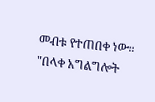መብቱ የተጠበቀ ነው።
"በላቀ አግልግሎት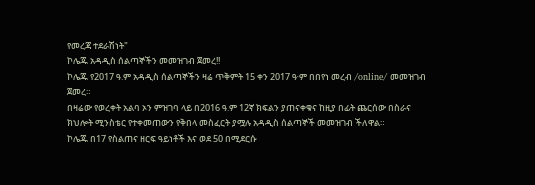የመረጃ ተደራሽነት"
ኮሌጁ አዳዲስ ሰልጣኞችን መመዝገብ ጀመረ!!
ኮሌጁ የ2017 ዓ.ም አዳዲስ ሰልጣኞችን ዛሬ ጥቅምት 15 ቀን 2017 ዓ∙ም በበየነ መረብ /online/ መመዝገብ ጀመረ።
በዛሬው የወረቀት አልባ ኦን ምዝገባ ላይ በ2016 ዓ.ም 12ኛ ክፍልን ያጠናቀቁና ከዚያ በፊት ጨርሰው በስራና ክህሎት ሚንስቴር የተቀመጠውን የቅበላ መስፈርት ያሟሉ አዳዲስ ሰልጣኞች መመዝገብ ችለዋል።
ኮሌጁ በ17 የስልጠና ዘርፍ ዓይነቶች እና ወደ 50 በሚደርሱ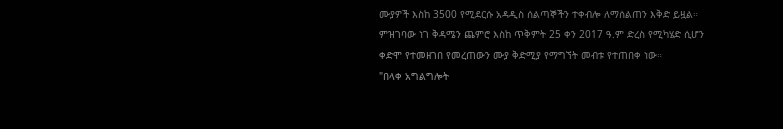ሙያዎች እስከ 3500 የሚደርሱ አዳዲስ ሰልጣኞችን ተቀብሎ ለማሰልጠን እቅድ ይዟል።
ምዝገባው ነገ ቅዳሜን ጨምሮ እስከ ጥቅምት 25 ቀን 2017 ዓ.ም ድረስ የሚካሄድ ሲሆን ቀድሞ የተመዘገበ የመረጠውን ሙያ ቅድሚያ የማግኘት መብቱ የተጠበቀ ነው።
"በላቀ አግልግሎት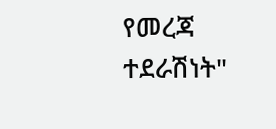የመረጃ ተደራሽነት"